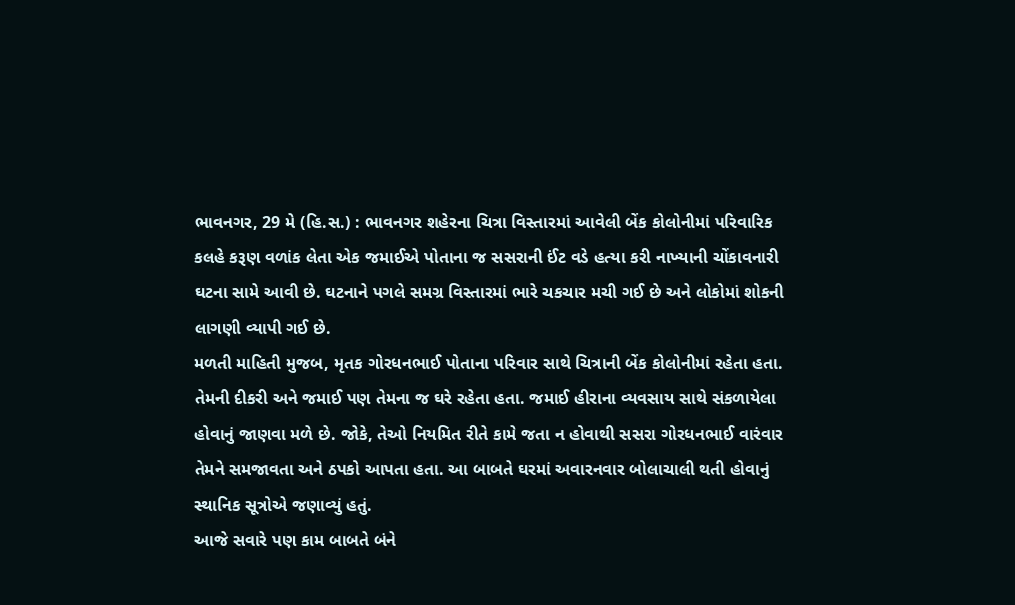ભાવનગર, 29 મે (હિ.સ.) : ભાવનગર શહેરના ચિત્રા વિસ્તારમાં આવેલી બેંક કોલોનીમાં પરિવારિક કલહે કરૂણ વળાંક લેતા એક જમાઈએ પોતાના જ સસરાની ઈંટ વડે હત્યા કરી નાખ્યાની ચોંકાવનારી ઘટના સામે આવી છે. ઘટનાને પગલે સમગ્ર વિસ્તારમાં ભારે ચકચાર મચી ગઈ છે અને લોકોમાં શોકની લાગણી વ્યાપી ગઈ છે.
મળતી માહિતી મુજબ, મૃતક ગોરધનભાઈ પોતાના પરિવાર સાથે ચિત્રાની બેંક કોલોનીમાં રહેતા હતા. તેમની દીકરી અને જમાઈ પણ તેમના જ ઘરે રહેતા હતા. જમાઈ હીરાના વ્યવસાય સાથે સંકળાયેલા હોવાનું જાણવા મળે છે. જોકે, તેઓ નિયમિત રીતે કામે જતા ન હોવાથી સસરા ગોરધનભાઈ વારંવાર તેમને સમજાવતા અને ઠપકો આપતા હતા. આ બાબતે ઘરમાં અવારનવાર બોલાચાલી થતી હોવાનું સ્થાનિક સૂત્રોએ જણાવ્યું હતું.
આજે સવારે પણ કામ બાબતે બંને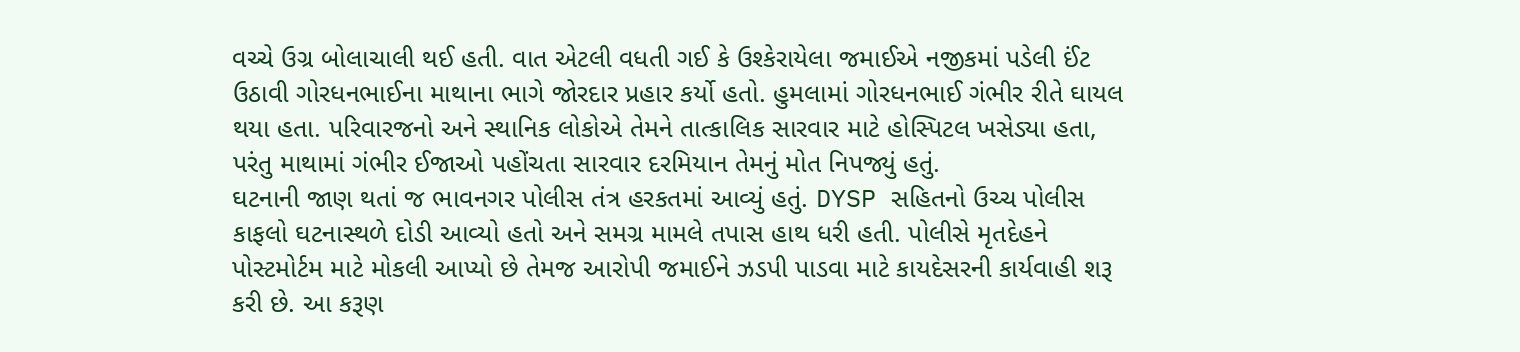વચ્ચે ઉગ્ર બોલાચાલી થઈ હતી. વાત એટલી વધતી ગઈ કે ઉશ્કેરાયેલા જમાઈએ નજીકમાં પડેલી ઈંટ ઉઠાવી ગોરધનભાઈના માથાના ભાગે જોરદાર પ્રહાર કર્યો હતો. હુમલામાં ગોરધનભાઈ ગંભીર રીતે ઘાયલ થયા હતા. પરિવારજનો અને સ્થાનિક લોકોએ તેમને તાત્કાલિક સારવાર માટે હોસ્પિટલ ખસેડ્યા હતા, પરંતુ માથામાં ગંભીર ઈજાઓ પહોંચતા સારવાર દરમિયાન તેમનું મોત નિપજ્યું હતું.
ઘટનાની જાણ થતાં જ ભાવનગર પોલીસ તંત્ર હરકતમાં આવ્યું હતું. DYSP સહિતનો ઉચ્ચ પોલીસ કાફલો ઘટનાસ્થળે દોડી આવ્યો હતો અને સમગ્ર મામલે તપાસ હાથ ધરી હતી. પોલીસે મૃતદેહને પોસ્ટમોર્ટમ માટે મોકલી આપ્યો છે તેમજ આરોપી જમાઈને ઝડપી પાડવા માટે કાયદેસરની કાર્યવાહી શરૂ કરી છે. આ કરૂણ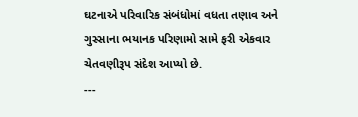ઘટનાએ પરિવારિક સંબંધોમાં વધતા તણાવ અને ગુસ્સાના ભયાનક પરિણામો સામે ફરી એકવાર ચેતવણીરૂપ સંદેશ આપ્યો છે.
---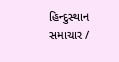હિન્દુસ્થાન સમાચાર /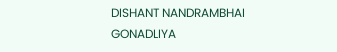DISHANT NANDRAMBHAI GONADLIYA